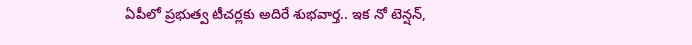ఏపీలో ప్రభుత్వ టీచర్లకు అదిరే శుభవార్త.. ఇక నో టెన్షన్,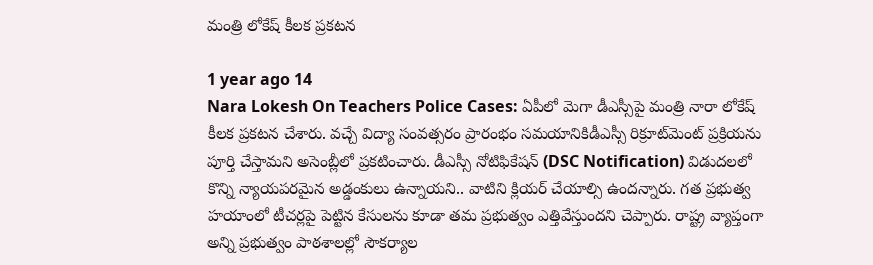మంత్రి లోకేష్ కీలక ప్రకటన

1 year ago 14
Nara Lokesh On Teachers Police Cases: ఏపీలో మెగా డీఎస్సీపై మంత్రి నారా లోకేష్ కీలక ప్రకటన చేశారు. వచ్చే విద్యా సంవత్సరం ప్రారంభం సమయానికిడీఎస్సీ రిక్రూట్‌మెంట్ ప్రక్రియను పూర్తి చేస్తామని అసెంబ్లీలో ప్రకటించారు. డీఎస్సీ నోటిఫికేషన్ (DSC Notification) విడుదలలో కొన్ని న్యాయపరమైన అడ్డంకులు ఉన్నాయని.. వాటిని క్లియర్ చేయాల్సి ఉందన్నారు. గత ప్రభుత్వ హయాంలో టీచర్లపై పెట్టిన కేసులను కూడా తమ ప్రభుత్వం ఎత్తివేస్తుందని చెప్పారు. రాష్ట్ర వ్యాప్తంగా అన్ని ప్రభుత్వం పాఠశాలల్లో సౌకర్యాల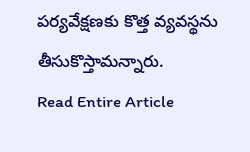పర్యవేక్షణకు కొత్త వ్యవస్థను తీసుకొస్తామన్నారు.
Read Entire Article